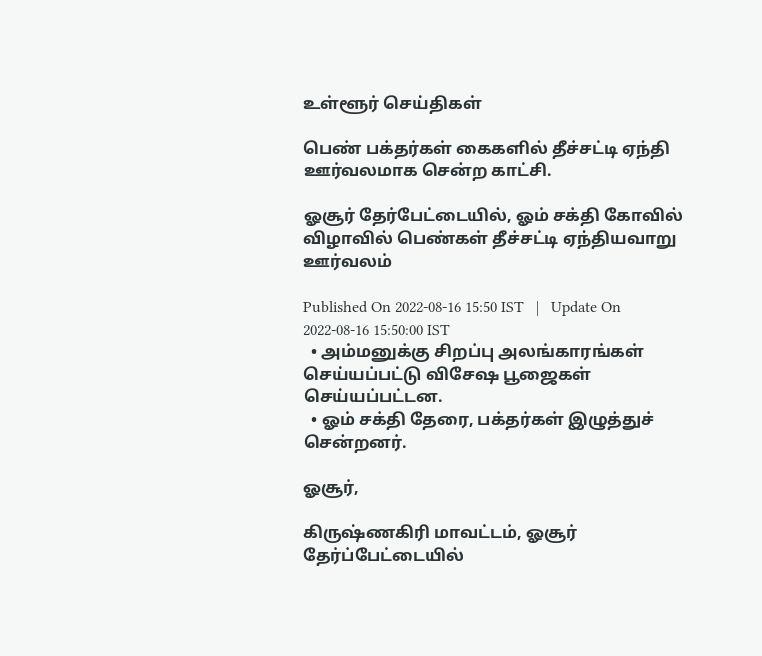உள்ளூர் செய்திகள்

பெண் பக்தர்கள் கைகளில் தீச்சட்டி ஏந்தி ஊர்வலமாக சென்ற காட்சி.

ஓசூர் தேர்பேட்டையில், ஓம் சக்தி கோவில் விழாவில் பெண்கள் தீச்சட்டி ஏந்தியவாறு ஊர்வலம்

Published On 2022-08-16 15:50 IST   |   Update On 2022-08-16 15:50:00 IST
  • அம்மனுக்கு சிறப்பு அலங்காரங்கள் செய்யப்பட்டு விசேஷ பூஜைகள் செய்யப்பட்டன.
  • ஓம் சக்தி தேரை, பக்தர்கள் இழுத்துச் சென்றனர்.

ஓசூர்,

கிருஷ்ணகிரி மாவட்டம், ஓசூர் தேர்ப்பேட்டையில்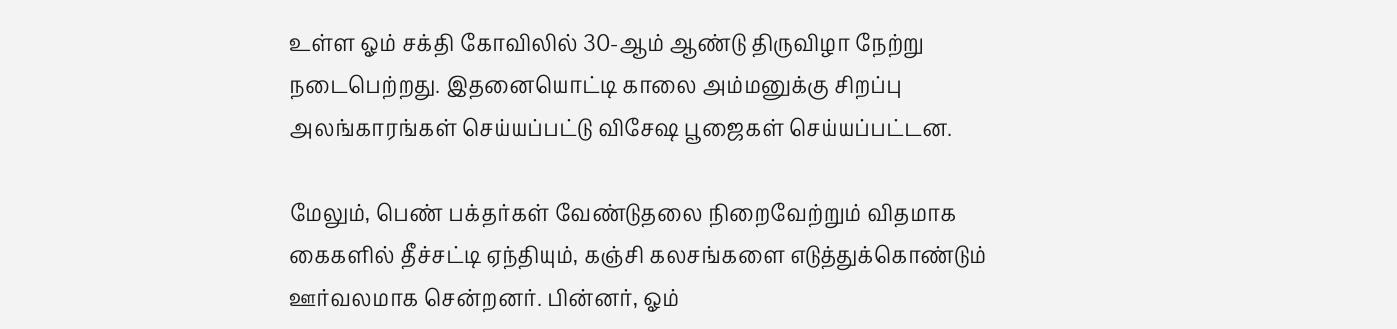உள்ள ஓம் சக்தி கோவிலில் 30-ஆம் ஆண்டு திருவிழா நேற்று நடைபெற்றது. இதனையொட்டி காலை அம்மனுக்கு சிறப்பு அலங்காரங்கள் செய்யப்பட்டு விசேஷ பூஜைகள் செய்யப்பட்டன.

மேலும், பெண் பக்தர்கள் வேண்டுதலை நிறைவேற்றும் விதமாக கைகளில் தீச்சட்டி ஏந்தியும், கஞ்சி கலசங்களை எடுத்துக்கொண்டும் ஊர்வலமாக சென்றனர். பின்னர், ஓம்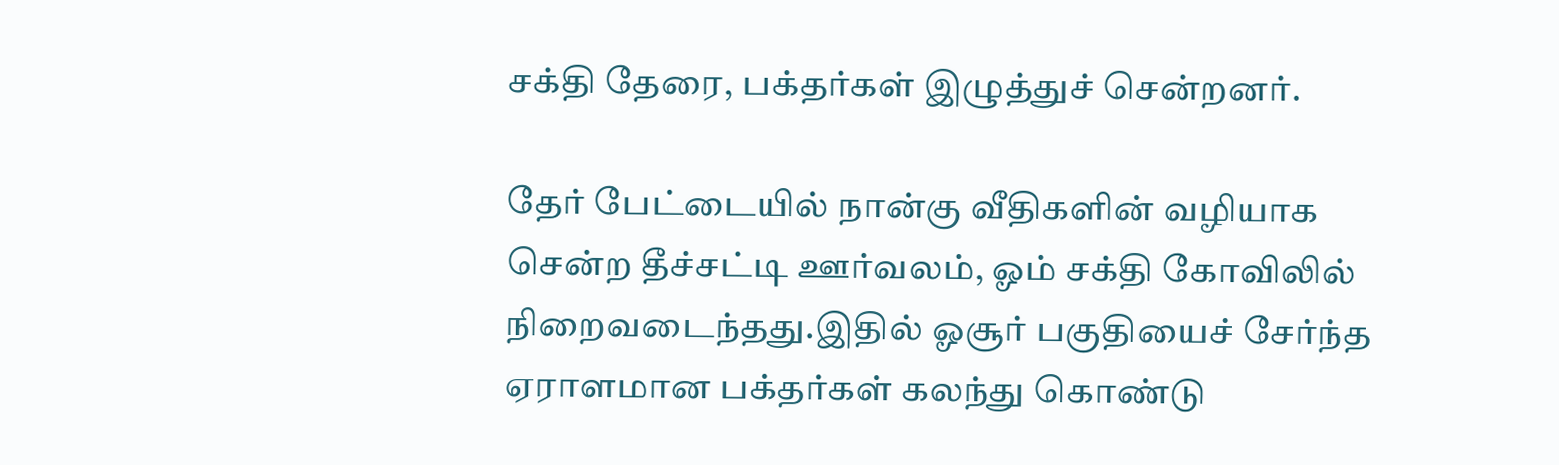சக்தி தேரை, பக்தர்கள் இழுத்துச் சென்றனர்.

தேர் பேட்டையில் நான்கு வீதிகளின் வழியாக சென்ற தீச்சட்டி ஊர்வலம், ஓம் சக்தி கோவிலில் நிறைவடைந்தது.இதில் ஓசூர் பகுதியைச் சேர்ந்த ஏராளமான பக்தர்கள் கலந்து கொண்டு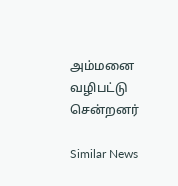அம்மனை வழிபட்டு சென்றனர்

Similar News